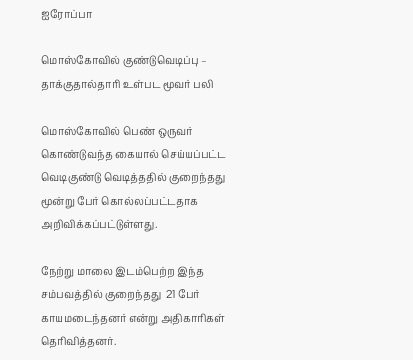ஐரோப்பா

மொஸ்கோவில் குண்டுவெடிப்பு – தாக்குதால்தாரி உள்பட மூவர் பலி

மொஸ்கோவில் பெண் ஒருவர் கொண்டுவந்த கையால் செய்யப்பட்ட வெடிகுண்டு வெடித்ததில் குறைந்தது மூன்று பேர் கொல்லப்பட்டதாக அறிவிக்கப்பட்டுள்ளது.

நேற்று மாலை இடம்பெற்ற இந்த சம்பவத்தில் குறைந்தது  21 பேர் காயமடைந்தனர் என்று அதிகாரிகள் தெரிவித்தனர்.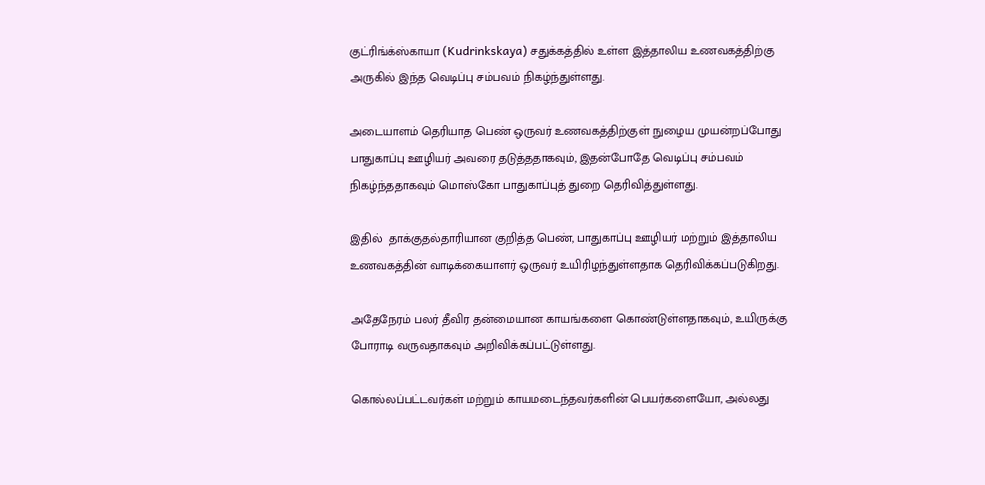குட்ரிங்க்ஸ்காயா (Kudrinkskaya) சதுக்கத்தில் உள்ள இத்தாலிய உணவகத்திற்கு அருகில் இந்த வெடிப்பு சம்பவம் நிகழ்ந்துள்ளது.

அடையாளம் தெரியாத பெண் ஒருவர் உணவகத்திற்குள் நுழைய முயன்றப்போது பாதுகாப்பு ஊழியர் அவரை தடுத்ததாகவும், இதன்போதே வெடிப்பு சம்பவம் நிகழ்ந்ததாகவும் மொஸ்கோ பாதுகாப்புத் துறை தெரிவித்துள்ளது.

இதில்  தாக்குதல்தாரியான குறித்த பெண், பாதுகாப்பு ஊழியர் மற்றும் இத்தாலிய உணவகத்தின் வாடிக்கையாளர் ஒருவர் உயிரிழந்துள்ளதாக தெரிவிக்கப்படுகிறது.

அதேநேரம் பலர் தீவிர தன்மையான காயங்களை கொண்டுள்ளதாகவும், உயிருக்கு போராடி வருவதாகவும் அறிவிக்கப்பட்டுள்ளது.

கொல்லப்பட்டவர்கள் மற்றும் காயமடைந்தவர்களின் பெயர்களையோ, அல்லது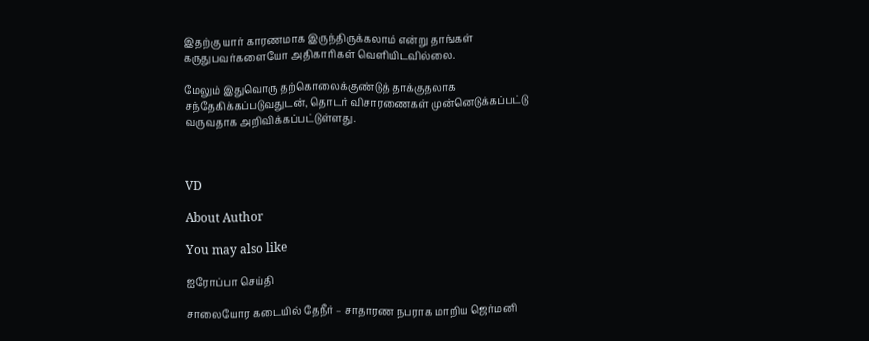இதற்கு யார் காரணமாக இருந்திருக்கலாம் என்று தாங்கள் கருதுபவர்களையோ அதிகாரிகள் வெளியிடவில்லை.

மேலும் இதுவொரு தற்கொலைக்குண்டுத் தாக்குதலாக சந்தேகிக்கப்படுவதுடன், தொடர் விசாரணைகள் முன்னெடுக்கப்பட்டு வருவதாக அறிவிக்கப்பட்டுள்ளது.



VD

About Author

You may also like

ஐரோப்பா செய்தி

சாலையோர கடையில் தேநீர் – சாதாரண நபராக மாறிய ஜெர்மனி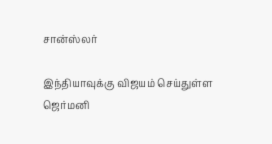சான்ஸ்லர்

இந்தியாவுக்கு விஜயம் செய்துள்ள ஜெர்மனி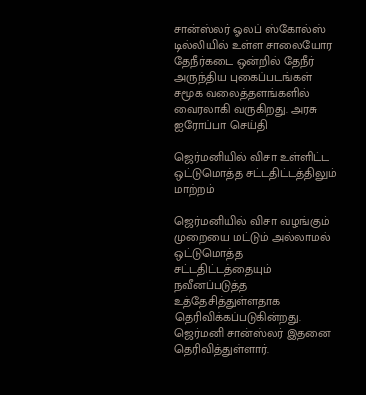சான்ஸ்லர் ஓலப் ஸ்கோல்ஸ் டில்லியில் உள்ள சாலையோர தேநீர்கடை ஒன்றில் தேநீர் அருந்திய புகைப்படங்கள் சமூக வலைத்தளங்களில் வைரலாகி வருகிறது. அரசு
ஐரோப்பா செய்தி

ஜெர்மனியில் விசா உள்ளிட்ட ஒட்டுமொத்த சட்டதிட்டத்திலும் மாற்றம்

ஜெர்மனியில் விசா வழங்கும் முறையை மட்டும் அல்லாமல் ஒட்டுமொத்த சட்டதிட்டத்தையும் நவீனப்படுத்த உத்தேசித்துள்ளதாக தெரிவிக்கப்படுகின்றது. ஜெர்மனி சான்ஸ்லர் இதனை தெரிவித்துள்ளார்.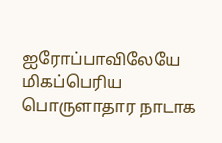ஐரோப்பாவிலேயே மிகப்பெரிய பொருளாதார நாடாக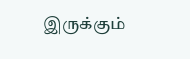இருக்கும்